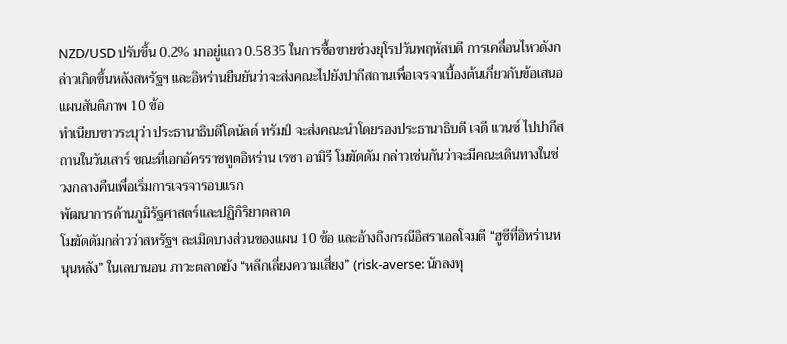NZD/USD ปรับขึ้น 0.2% มาอยู่แถว 0.5835 ในการซื้อขายช่วงยุโรปวันพฤหัสบดี การเคลื่อนไหวดังกล่าวเกิดขึ้นหลังสหรัฐฯ และอิหร่านยืนยันว่าจะส่งคณะไปยังปากีสถานเพื่อเจรจาเบื้องต้นเกี่ยวกับข้อเสนอแผนสันติภาพ 10 ข้อ
ทำเนียบขาวระบุว่า ประธานาธิบดีโดนัลด์ ทรัมป์ จะส่งคณะนำโดยรองประธานาธิบดี เจดี แวนซ์ ไปปากีสถานในวันเสาร์ ขณะที่เอกอัครราชทูตอิหร่าน เรซา อามิรี โมฆัดดัม กล่าวเช่นกันว่าจะมีคณะเดินทางในช่วงกลางคืนเพื่อเริ่มการเจรจารอบแรก
พัฒนาการด้านภูมิรัฐศาสตร์และปฏิกิริยาตลาด
โมฆัดดัมกล่าวว่าสหรัฐฯ ละเมิดบางส่วนของแผน 10 ข้อ และอ้างถึงกรณีอิสราเอลโจมตี “ฮูซีที่อิหร่านหนุนหลัง” ในเลบานอน ภาวะตลาดยัง “หลีกเลี่ยงความเสี่ยง” (risk-averse: นักลงทุ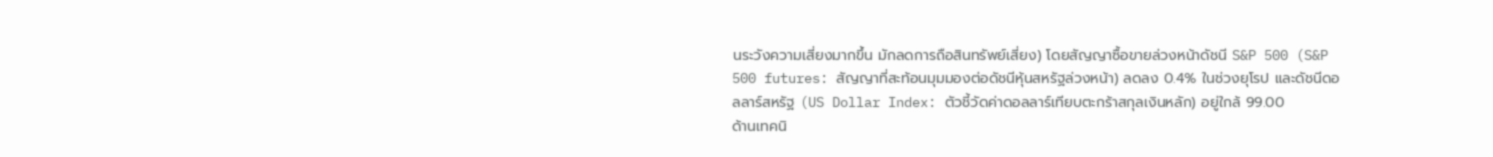นระวังความเสี่ยงมากขึ้น มักลดการถือสินทรัพย์เสี่ยง) โดยสัญญาซื้อขายล่วงหน้าดัชนี S&P 500 (S&P 500 futures: สัญญาที่สะท้อนมุมมองต่อดัชนีหุ้นสหรัฐล่วงหน้า) ลดลง 0.4% ในช่วงยุโรป และดัชนีดอลลาร์สหรัฐ (US Dollar Index: ตัวชี้วัดค่าดอลลาร์เทียบตะกร้าสกุลเงินหลัก) อยู่ใกล้ 99.00
ด้านเทคนิ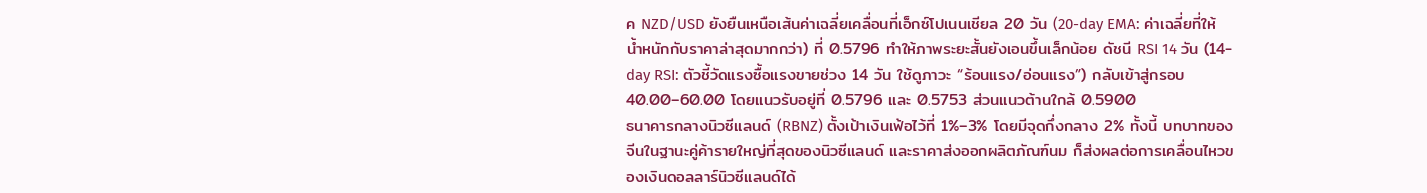ค NZD/USD ยังยืนเหนือเส้นค่าเฉลี่ยเคลื่อนที่เอ็กซ์โปเนนเชียล 20 วัน (20-day EMA: ค่าเฉลี่ยที่ให้น้ำหนักกับราคาล่าสุดมากกว่า) ที่ 0.5796 ทำให้ภาพระยะสั้นยังเอนขึ้นเล็กน้อย ดัชนี RSI 14 วัน (14-day RSI: ตัวชี้วัดแรงซื้อแรงขายช่วง 14 วัน ใช้ดูภาวะ “ร้อนแรง/อ่อนแรง”) กลับเข้าสู่กรอบ 40.00–60.00 โดยแนวรับอยู่ที่ 0.5796 และ 0.5753 ส่วนแนวต้านใกล้ 0.5900
ธนาคารกลางนิวซีแลนด์ (RBNZ) ตั้งเป้าเงินเฟ้อไว้ที่ 1%–3% โดยมีจุดกึ่งกลาง 2% ทั้งนี้ บทบาทของจีนในฐานะคู่ค้ารายใหญ่ที่สุดของนิวซีแลนด์ และราคาส่งออกผลิตภัณฑ์นม ก็ส่งผลต่อการเคลื่อนไหวของเงินดอลลาร์นิวซีแลนด์ได้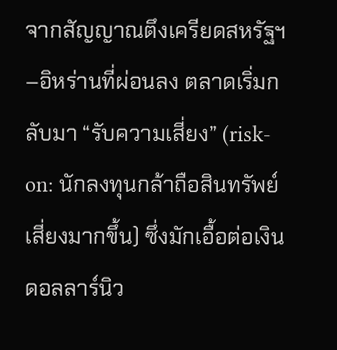จากสัญญาณตึงเครียดสหรัฐฯ–อิหร่านที่ผ่อนลง ตลาดเริ่มกลับมา “รับความเสี่ยง” (risk-on: นักลงทุนกล้าถือสินทรัพย์เสี่ยงมากขึ้น) ซึ่งมักเอื้อต่อเงินดอลลาร์นิว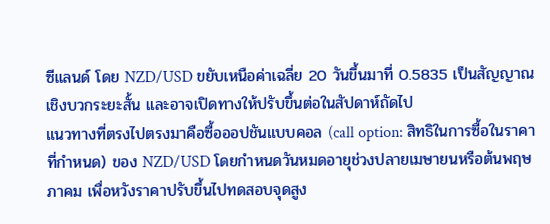ซีแลนด์ โดย NZD/USD ขยับเหนือค่าเฉลี่ย 20 วันขึ้นมาที่ 0.5835 เป็นสัญญาณเชิงบวกระยะสั้น และอาจเปิดทางให้ปรับขึ้นต่อในสัปดาห์ถัดไป
แนวทางที่ตรงไปตรงมาคือซื้อออปชันแบบคอล (call option: สิทธิในการซื้อในราคาที่กำหนด) ของ NZD/USD โดยกำหนดวันหมดอายุช่วงปลายเมษายนหรือต้นพฤษภาคม เพื่อหวังราคาปรับขึ้นไปทดสอบจุดสูง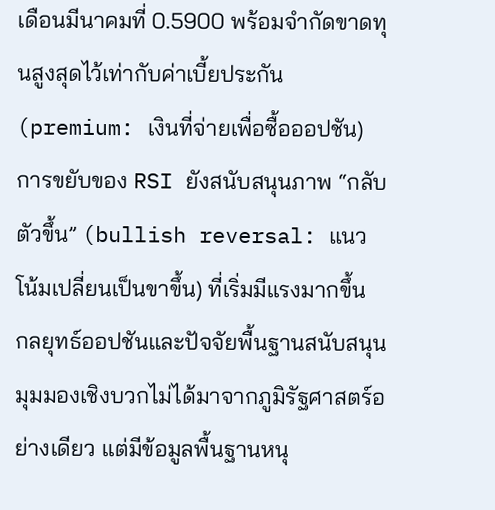เดือนมีนาคมที่ 0.5900 พร้อมจำกัดขาดทุนสูงสุดไว้เท่ากับค่าเบี้ยประกัน (premium: เงินที่จ่ายเพื่อซื้อออปชัน) การขยับของ RSI ยังสนับสนุนภาพ “กลับตัวขึ้น” (bullish reversal: แนวโน้มเปลี่ยนเป็นขาขึ้น) ที่เริ่มมีแรงมากขึ้น
กลยุทธ์ออปชันและปัจจัยพื้นฐานสนับสนุน
มุมมองเชิงบวกไม่ได้มาจากภูมิรัฐศาสตร์อย่างเดียว แต่มีข้อมูลพื้นฐานหนุ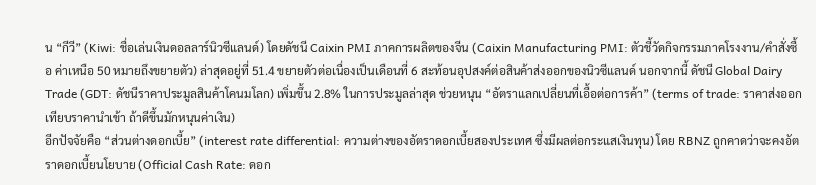น “กีวี” (Kiwi: ชื่อเล่นเงินดอลลาร์นิวซีแลนด์) โดยดัชนี Caixin PMI ภาคการผลิตของจีน (Caixin Manufacturing PMI: ตัวชี้วัดกิจกรรมภาคโรงงาน/คำสั่งซื้อ ค่าเหนือ 50 หมายถึงขยายตัว) ล่าสุดอยู่ที่ 51.4 ขยายตัวต่อเนื่องเป็นเดือนที่ 6 สะท้อนอุปสงค์ต่อสินค้าส่งออกของนิวซีแลนด์ นอกจากนี้ ดัชนี Global Dairy Trade (GDT: ดัชนีราคาประมูลสินค้าโคนมโลก) เพิ่มขึ้น 2.8% ในการประมูลล่าสุด ช่วยหนุน “อัตราแลกเปลี่ยนที่เอื้อต่อการค้า” (terms of trade: ราคาส่งออกเทียบราคานำเข้า ถ้าดีขึ้นมักหนุนค่าเงิน)
อีกปัจจัยคือ “ส่วนต่างดอกเบี้ย” (interest rate differential: ความต่างของอัตราดอกเบี้ยสองประเทศ ซึ่งมีผลต่อกระแสเงินทุน) โดย RBNZ ถูกคาดว่าจะคงอัตราดอกเบี้ยนโยบาย (Official Cash Rate: ดอก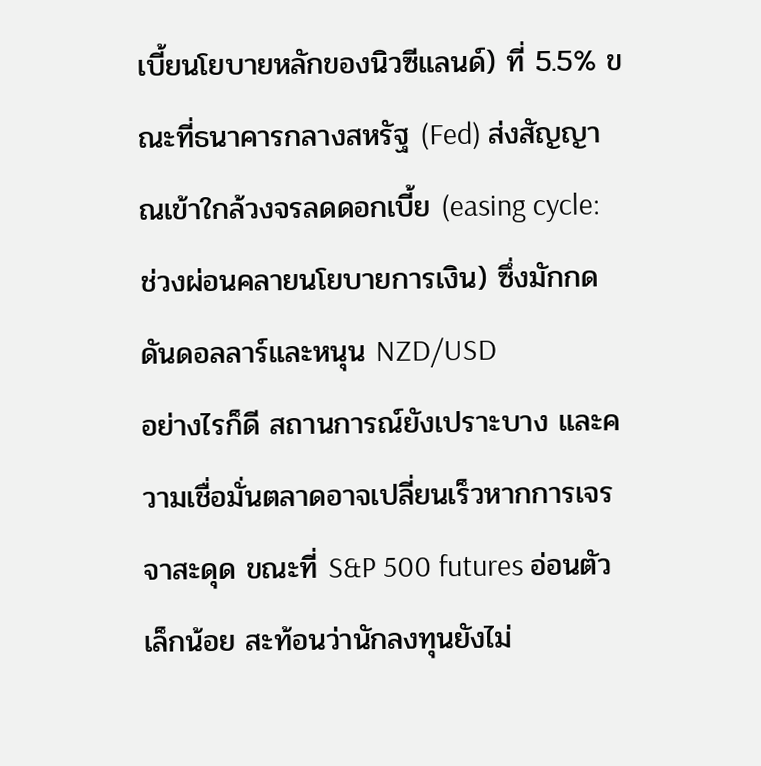เบี้ยนโยบายหลักของนิวซีแลนด์) ที่ 5.5% ขณะที่ธนาคารกลางสหรัฐ (Fed) ส่งสัญญาณเข้าใกล้วงจรลดดอกเบี้ย (easing cycle: ช่วงผ่อนคลายนโยบายการเงิน) ซึ่งมักกดดันดอลลาร์และหนุน NZD/USD
อย่างไรก็ดี สถานการณ์ยังเปราะบาง และความเชื่อมั่นตลาดอาจเปลี่ยนเร็วหากการเจรจาสะดุด ขณะที่ S&P 500 futures อ่อนตัวเล็กน้อย สะท้อนว่านักลงทุนยังไม่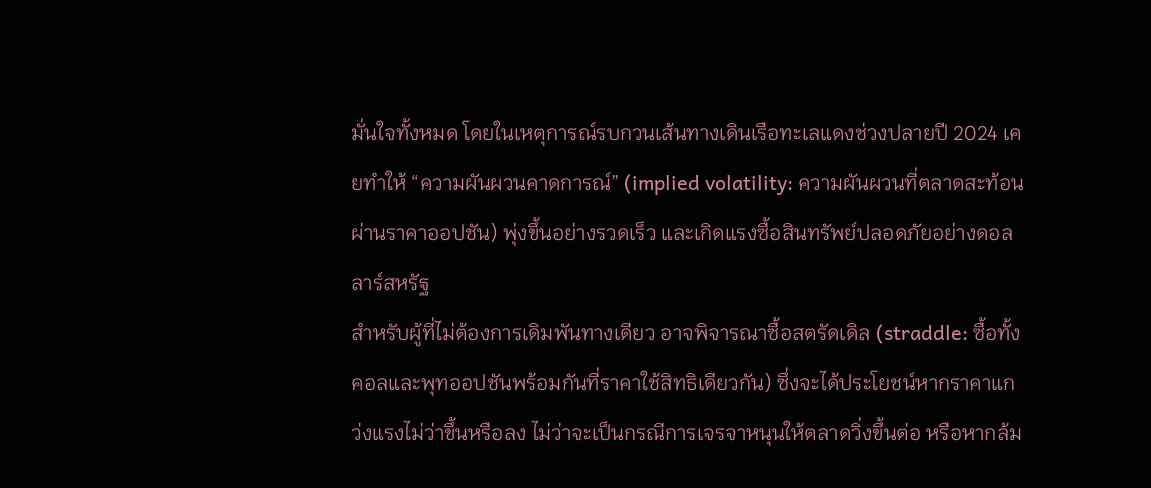มั่นใจทั้งหมด โดยในเหตุการณ์รบกวนเส้นทางเดินเรือทะเลแดงช่วงปลายปี 2024 เคยทำให้ “ความผันผวนคาดการณ์” (implied volatility: ความผันผวนที่ตลาดสะท้อนผ่านราคาออปชัน) พุ่งขึ้นอย่างรวดเร็ว และเกิดแรงซื้อสินทรัพย์ปลอดภัยอย่างดอลลาร์สหรัฐ
สำหรับผู้ที่ไม่ต้องการเดิมพันทางเดียว อาจพิจารณาซื้อสตรัดเดิล (straddle: ซื้อทั้งคอลและพุทออปชันพร้อมกันที่ราคาใช้สิทธิเดียวกัน) ซึ่งจะได้ประโยชน์หากราคาแกว่งแรงไม่ว่าขึ้นหรือลง ไม่ว่าจะเป็นกรณีการเจรจาหนุนให้ตลาดวิ่งขึ้นต่อ หรือหากล้ม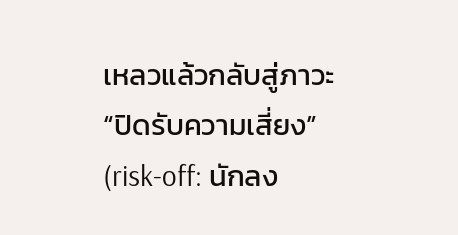เหลวแล้วกลับสู่ภาวะ “ปิดรับความเสี่ยง” (risk-off: นักลง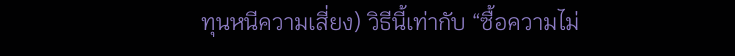ทุนหนีความเสี่ยง) วิธีนี้เท่ากับ “ซื้อความไม่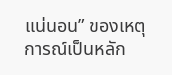แน่นอน” ของเหตุการณ์เป็นหลัก